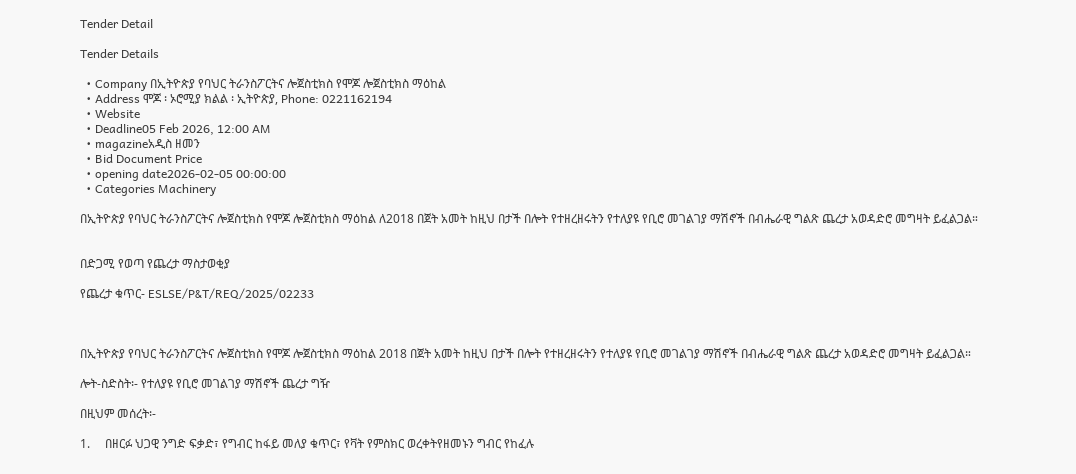Tender Detail

Tender Details

  • Company በኢትዮጵያ የባህር ትራንስፖርትና ሎጀስቲክስ የሞጆ ሎጀስቲክስ ማዕከል
  • Address ሞጆ ፡ ኦሮሚያ ክልል ፡ ኢትዮጵያ, Phone: 0221162194
  • Website
  • Deadline05 Feb 2026, 12:00 AM
  • magazineአዲስ ዘመን
  • Bid Document Price
  • opening date2026-02-05 00:00:00
  • Categories Machinery

በኢትዮጵያ የባህር ትራንስፖርትና ሎጀስቲክስ የሞጆ ሎጀስቲክስ ማዕከል ለ2018 በጀት አመት ከዚህ በታች በሎት የተዘረዘሩትን የተለያዩ የቢሮ መገልገያ ማሽኖች በብሔራዊ ግልጽ ጨረታ አወዳድሮ መግዛት ይፈልጋል።


በድጋሚ የወጣ የጨረታ ማስታወቂያ

የጨረታ ቁጥር- ESLSE/P&T/REQ/2025/02233



በኢትዮጵያ የባህር ትራንስፖርትና ሎጀስቲክስ የሞጆ ሎጀስቲክስ ማዕከል 2018 በጀት አመት ከዚህ በታች በሎት የተዘረዘሩትን የተለያዩ የቢሮ መገልገያ ማሽኖች በብሔራዊ ግልጽ ጨረታ አወዳድሮ መግዛት ይፈልጋል።

ሎት-ስድስት፡- የተለያዩ የቢሮ መገልገያ ማሽኖች ጨረታ ግዥ

በዚህም መሰረት፡-

1.     በዘርፉ ህጋዊ ንግድ ፍቃድ፣ የግብር ከፋይ መለያ ቁጥር፣ የቫት የምስክር ወረቀትየዘመኑን ግብር የከፈሉ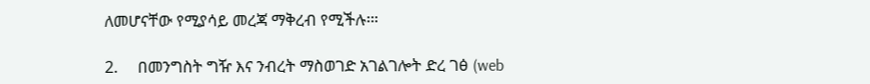ለመሆናቸው የሚያሳይ መረጃ ማቅረብ የሚችሉ፡።

2.     በመንግስት ግዥ እና ንብረት ማስወገድ አገልገሎት ድረ ገፅ (web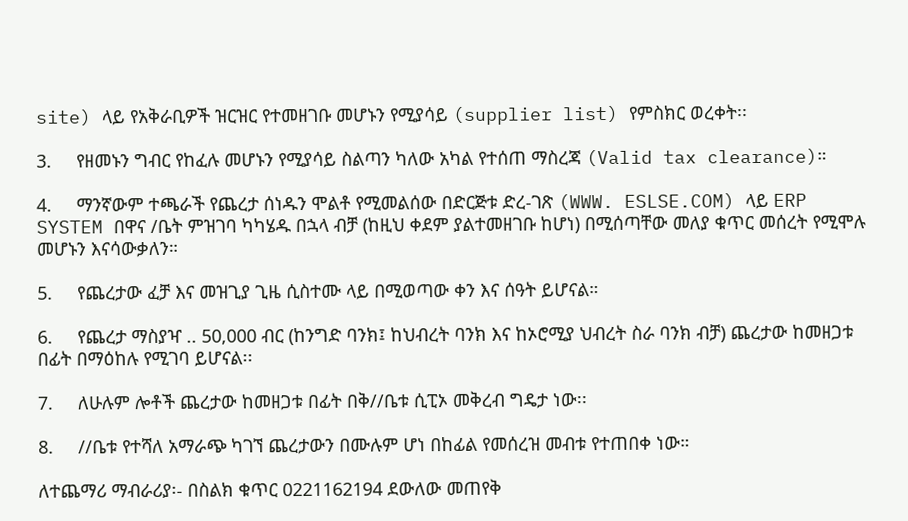site) ላይ የአቅራቢዎች ዝርዝር የተመዘገቡ መሆኑን የሚያሳይ (supplier list) የምስክር ወረቀት፡፡

3.     የዘመኑን ግብር የከፈሉ መሆኑን የሚያሳይ ስልጣን ካለው አካል የተሰጠ ማስረጃ (Valid tax clearance)።

4.     ማንኛውም ተጫራች የጨረታ ሰነዱን ሞልቶ የሚመልሰው በድርጅቱ ድረ-ገጽ (WWW. ESLSE.COM) ላይ ERP SYSTEM በዋና /ቤት ምዝገባ ካካሄዱ በኋላ ብቻ (ከዚህ ቀደም ያልተመዘገቡ ከሆነ) በሚሰጣቸው መለያ ቁጥር መሰረት የሚሞሉ መሆኑን እናሳውቃለን።

5.     የጨረታው ፈቻ እና መዝጊያ ጊዜ ሲስተሙ ላይ በሚወጣው ቀን እና ሰዓት ይሆናል።

6.     የጨረታ ማስያዣ .. 50,000 ብር (ከንግድ ባንክ፤ ከህብረት ባንክ እና ከኦሮሚያ ህብረት ስራ ባንክ ብቻ) ጨረታው ከመዘጋቱ በፊት በማዕከሉ የሚገባ ይሆናል፡፡

7.     ለሁሉም ሎቶች ጨረታው ከመዘጋቱ በፊት በቅ//ቤቱ ሲፒኦ መቅረብ ግዴታ ነው፡፡

8.     //ቤቱ የተሻለ አማራጭ ካገኘ ጨረታውን በሙሉም ሆነ በከፊል የመሰረዝ መብቱ የተጠበቀ ነው።

ለተጨማሪ ማብራሪያ፡- በስልክ ቁጥር 0221162194 ደውለው መጠየቅ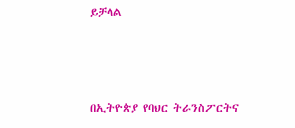ይቻላል



በኢትዮጵያ የባህር ትራንስፖርትና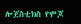ሎጀስቲክስ የሞጆ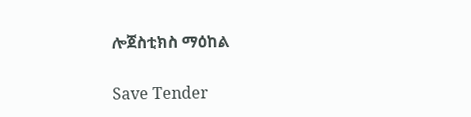ሎጀስቲክስ ማዕከል

Save Tender